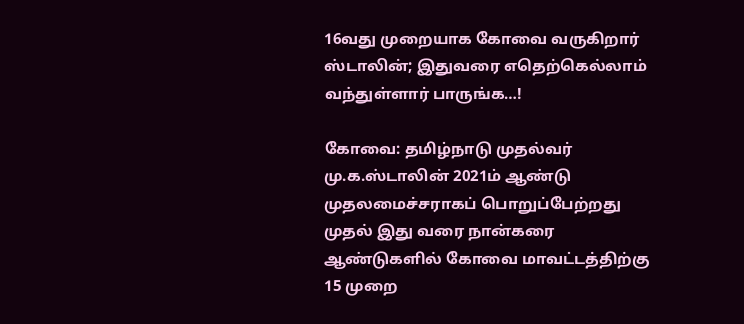16வது முறையாக கோவை வருகிறார் ஸ்டாலின்; இதுவரை எதெற்கெல்லாம் வந்துள்ளார் பாருங்க…!

கோவை: தமிழ்நாடு முதல்வர் மு.க.ஸ்டாலின் 2021ம் ஆண்டு முதலமைச்சராகப் பொறுப்பேற்றது முதல் இது வரை நான்கரை ஆண்டுகளில் கோவை மாவட்டத்திற்கு 15 முறை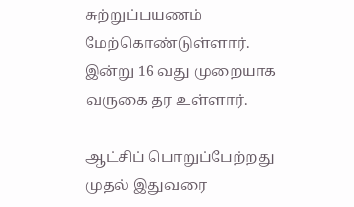சுற்றுப்பயணம் மேற்கொண்டுள்ளார். இன்று 16 வது முறையாக வருகை தர உள்ளார்.

ஆட்சிப் பொறுப்பேற்றது முதல் இதுவரை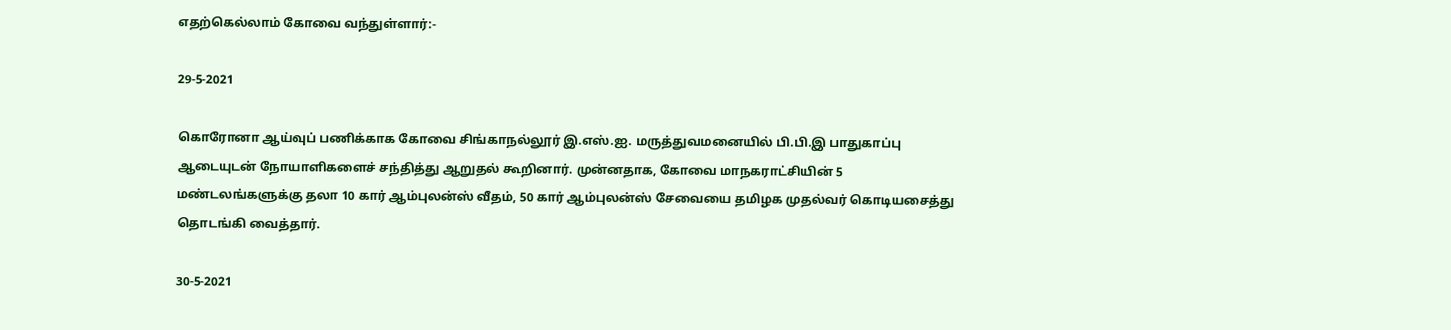எதற்கெல்லாம் கோவை வந்துள்ளார்:-

29-5-2021

கொரோனா ஆய்வுப் பணிக்காக கோவை சிங்காநல்லூர் இ.எஸ்.ஐ. மருத்துவமனையில் பி.பி.இ பாதுகாப்பு ஆடையுடன் நோயாளிகளைச் சந்தித்து ஆறுதல் கூறினார். முன்னதாக, கோவை மாநகராட்சியின் 5 மண்டலங்களுக்கு தலா 10 கார் ஆம்புலன்ஸ் வீதம், 50 கார் ஆம்புலன்ஸ் சேவையை தமிழக முதல்வர் கொடியசைத்து தொடங்கி வைத்தார்.

30-5-2021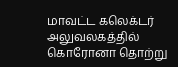மாவட்ட கலெக்டர் அலுவலகத்தில் கொரோனா தொற்று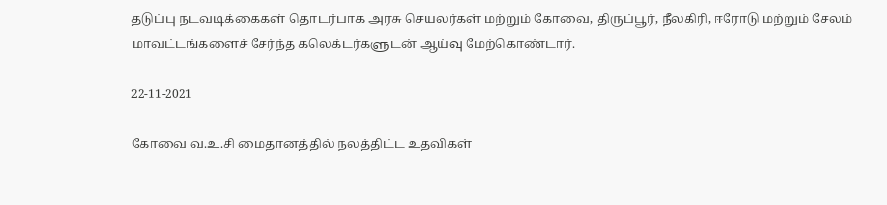தடுப்பு நடவடிக்கைகள் தொடர்பாக அரசு செயலர்கள் மற்றும் கோவை, திருப்பூர், நீலகிரி, ஈரோடு மற்றும் சேலம் மாவட்டங்களைச் சேர்ந்த கலெக்டர்களுடன் ஆய்வு மேற்கொண்டார்.

22-11-2021

கோவை வ.உ.சி மைதானத்தில் நலத்திட்ட உதவிகள்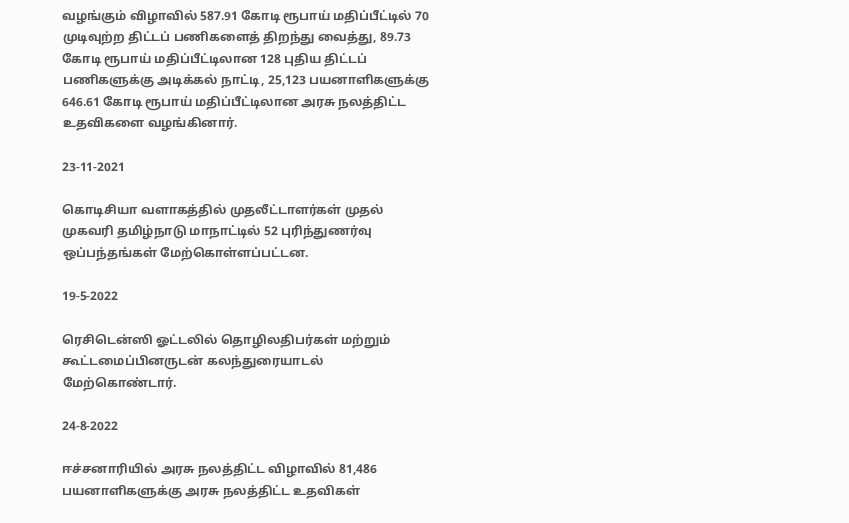வழங்கும் விழாவில் 587.91 கோடி ரூபாய் மதிப்பீட்டில் 70 முடிவுற்ற திட்டப் பணிகளைத் திறந்து வைத்து, 89.73 கோடி ரூபாய் மதிப்பீட்டிலான 128 புதிய திட்டப் பணிகளுக்கு அடிக்கல் நாட்டி, 25,123 பயனாளிகளுக்கு 646.61 கோடி ரூபாய் மதிப்பீட்டிலான அரசு நலத்திட்ட உதவிகளை வழங்கினார்.

23-11-2021

கொடிசியா வளாகத்தில் முதலீட்டாளர்கள் முதல் முகவரி தமிழ்நாடு மாநாட்டில் 52 புரிந்துணர்வு ஒப்பந்தங்கள் மேற்கொள்ளப்பட்டன.

19-5-2022

ரெசிடென்ஸி ஓட்டலில் தொழிலதிபர்கள் மற்றும் கூட்டமைப்பினருடன் கலந்துரையாடல் மேற்கொண்டார்.

24-8-2022

ஈச்சனாரியில் அரசு நலத்திட்ட விழாவில் 81,486 பயனாளிகளுக்கு அரசு நலத்திட்ட உதவிகள்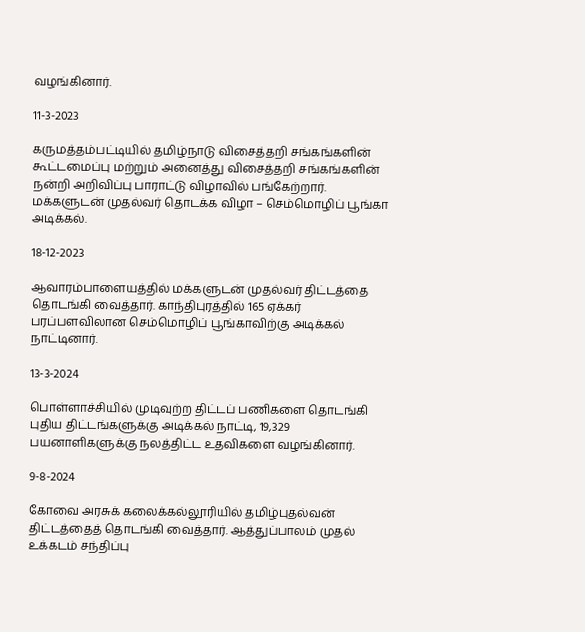வழங்கினார்.

11-3-2023

கருமத்தம்பட்டியில் தமிழ்நாடு விசைத்தறி சங்கங்களின் கூட்டமைப்பு மற்றும் அனைத்து விசைத்தறி சங்கங்களின் நன்றி அறிவிப்பு பாராட்டு விழாவில் பங்கேற்றார். மக்களுடன் முதல்வர் தொடக்க விழா – செம்மொழிப் பூங்கா அடிக்கல்.

18-12-2023

ஆவாரம்பாளையத்தில் மக்களுடன் முதல்வர் திட்டத்தை தொடங்கி வைத்தார். காந்திபுரத்தில் 165 ஏக்கர் பரப்பளவிலான செம்மொழிப் பூங்காவிற்கு அடிக்கல் நாட்டினார்.

13-3-2024

பொள்ளாச்சியில் முடிவுற்ற திட்டப் பணிகளை தொடங்கி புதிய திட்டங்களுக்கு அடிக்கல் நாட்டி, 19,329 பயனாளிகளுக்கு நலத்திட்ட உதவிகளை வழங்கினார்.

9-8-2024

கோவை அரசுக் கலைக்கல்லூரியில் தமிழ்புதல்வன் திட்டத்தைத் தொடங்கி வைத்தார். ஆத்துப்பாலம் முதல் உக்கடம் சந்திப்பு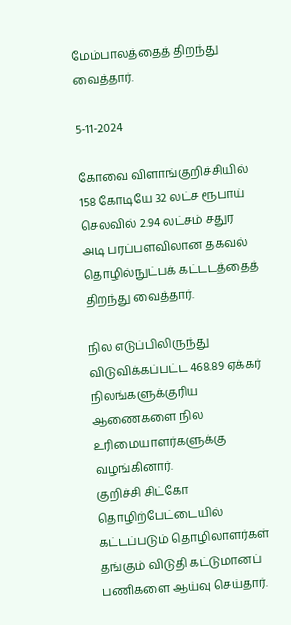மேம்பாலத்தைத் திறந்து வைத்தார்.

5-11-2024

கோவை விளாங்குறிச்சியில் 158 கோடியே 32 லட்ச ரூபாய் செலவில் 2.94 லட்சம் சதுர அடி பரப்பளவிலான தகவல் தொழில்நுட்பக் கட்டடத்தைத் திறந்து வைத்தார்.

நில எடுப்பிலிருந்து விடுவிக்கப்பட்ட 468.89 ஏக்கர் நிலங்களுக்குரிய ஆணைகளை நில உரிமையாளர்களுக்கு வழங்கினார்.
குறிச்சி சிட்கோ தொழிற்பேட்டையில் கட்டப்படும் தொழிலாளர்கள் தங்கும் விடுதி கட்டுமானப் பணிகளை ஆய்வு செய்தார்.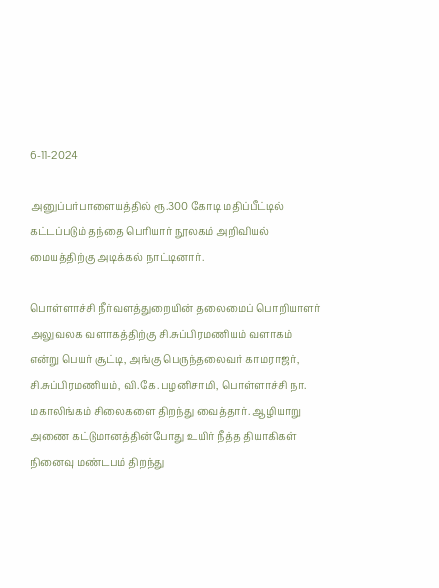6-11-2024

அனுப்பர்பாளையத்தில் ரூ.300 கோடி மதிப்பீட்டில் கட்டப்படும் தந்தை பெரியார் நூலகம் அறிவியல் மையத்திற்கு அடிக்கல் நாட்டினார்.

பொள்ளாச்சி நீர்வளத்துறையின் தலைமைப் பொறியாளர் அலுவலக வளாகத்திற்கு சி.சுப்பிரமணியம் வளாகம் என்று பெயர் சூட்டி, அங்கு பெருந்தலைவர் காமராஜர், சி.சுப்பிரமணியம், வி.கே.பழனிசாமி, பொள்ளாச்சி நா. மகாலிங்கம் சிலைகளை திறந்து வைத்தார். ஆழியாறு அணை கட்டுமானத்தின்போது உயிர் நீத்த தியாகிகள் நினைவு மண்டபம் திறந்து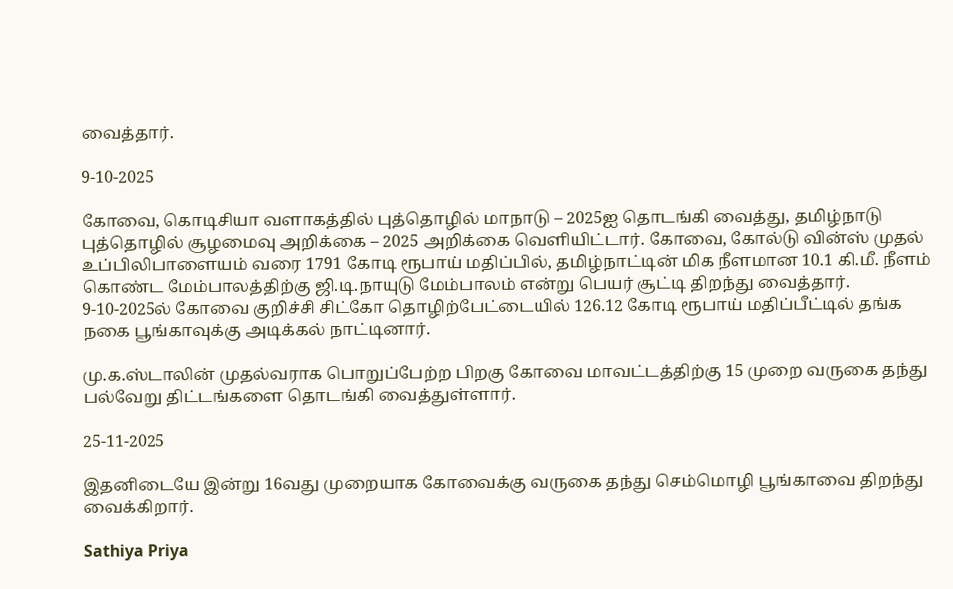வைத்தார்.

9-10-2025

கோவை, கொடிசியா வளாகத்தில் புத்தொழில் மாநாடு – 2025ஐ தொடங்கி வைத்து, தமிழ்நாடு புத்தொழில் சூழமைவு அறிக்கை – 2025 அறிக்கை வெளியிட்டார். கோவை, கோல்டு வின்ஸ் முதல் உப்பிலிபாளையம் வரை 1791 கோடி ரூபாய் மதிப்பில், தமிழ்நாட்டின் மிக நீளமான 10.1 கி.மீ. நீளம் கொண்ட மேம்பாலத்திற்கு ஜி.டி.நாயுடு மேம்பாலம் என்று பெயர் சூட்டி திறந்து வைத்தார்.
9-10-2025ல் கோவை குறிச்சி சிட்கோ தொழிற்பேட்டையில் 126.12 கோடி ரூபாய் மதிப்பீட்டில் தங்க நகை பூங்காவுக்கு அடிக்கல் நாட்டினார்.

மு.க.ஸ்டாலின் முதல்வராக பொறுப்பேற்ற பிறகு கோவை மாவட்டத்திற்கு 15 முறை வருகை தந்து பல்வேறு திட்டங்களை தொடங்கி வைத்துள்ளார்.

25-11-2025

இதனிடையே இன்று 16வது முறையாக கோவைக்கு வருகை தந்து செம்மொழி பூங்காவை திறந்து வைக்கிறார்.

Sathiya Priya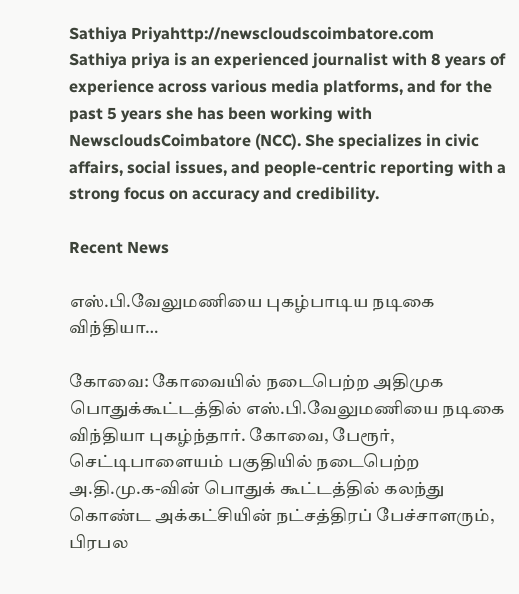Sathiya Priyahttp://newscloudscoimbatore.com
Sathiya priya is an experienced journalist with 8 years of experience across various media platforms, and for the past 5 years she has been working with NewscloudsCoimbatore (NCC). She specializes in civic affairs, social issues, and people-centric reporting with a strong focus on accuracy and credibility.

Recent News

எஸ்.பி.வேலுமணியை புகழ்பாடிய நடிகை விந்தியா…

கோவை: கோவையில் நடைபெற்ற அதிமுக பொதுக்கூட்டத்தில் எஸ்.பி.வேலுமணியை நடிகை விந்தியா புகழ்ந்தார். கோவை, பேரூர், செட்டிபாளையம் பகுதியில் நடைபெற்ற அ.தி.மு.க-வின் பொதுக் கூட்டத்தில் கலந்து கொண்ட அக்கட்சியின் நட்சத்திரப் பேச்சாளரும், பிரபல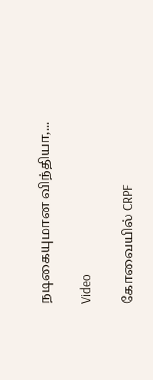நடிகையுமான விந்தியா,...

Video

கோவையில் CRPF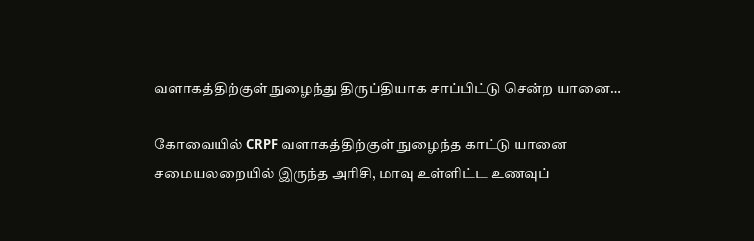வளாகத்திற்குள் நுழைந்து திருப்தியாக சாப்பிட்டு சென்ற யானை…

கோவையில் CRPF வளாகத்திற்குள் நுழைந்த காட்டு யானை சமையலறையில் இருந்த அரிசி, மாவு உள்ளிட்ட உணவுப்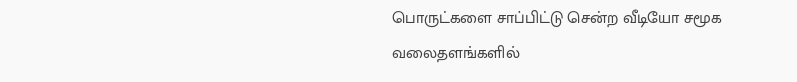பொருட்களை சாப்பிட்டு சென்ற வீடியோ சமூக வலைதளங்களில்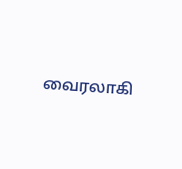வைரலாகி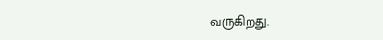வருகிறது.